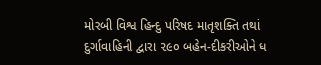મોરબી વિશ્વ હિન્દુ પરિષદ માતૃશક્તિ તથાં દુર્ગાવાહિની દ્વારા ૨૯૦ બહેન-દીકરીઓને ધ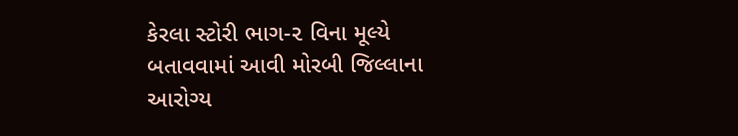કેરલા સ્ટોરી ભાગ-૨ વિના મૂલ્યે બતાવવામાં આવી મોરબી જિલ્લાના આરોગ્ય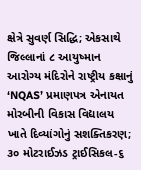ક્ષેત્રે સુવર્ણ સિદ્ધિ; એકસાથે જિલ્લાનાં ૮ આયુષ્માન આરોગ્ય મંદિરોને રાષ્ટ્રીય કક્ષાનું ‘NQAS’ પ્રમાણપત્ર એનાયત મોરબીની વિકાસ વિદ્યાલય ખાતે દિવ્યાંગોનું સશક્તિકરણ; ૩૦ મોટરાઈઝડ ટ્રાઈસિકલ-૬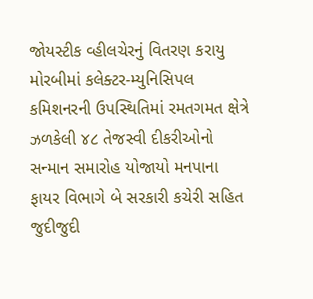જોયસ્ટીક વ્હીલચેરનું વિતરણ કરાયુ મોરબીમાં કલેક્ટર-મ્યુનિસિપલ કમિશનરની ઉપસ્થિતિમાં રમતગમત ક્ષેત્રે ઝળકેલી ૪૮ તેજસ્વી દીકરીઓનો સન્માન સમારોહ યોજાયો મનપાના ફાયર વિભાગે બે સરકારી કચેરી સહિત જુદીજુદી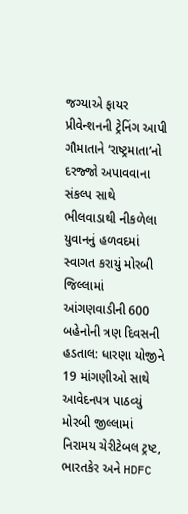જગ્યાએ ફાયર પ્રીવેન્શનની ટ્રેનિંગ આપી ગૌમાતાને ‘રાષ્ટ્રમાતા’નો દરજ્જો અપાવવાના સંકલ્પ સાથે ભીલવાડાથી નીકળેલા યુવાનનું હળવદમાં સ્વાગત કરાયું મોરબી જિલ્લામાં આંગણવાડીની 600 બહેનોની ત્રણ દિવસની હડતાલ: ધારણા યોજીને 19 માંગણીઓ સાથે આવેદનપત્ર પાઠવ્યું મોરબી જીલ્લામાં નિરામય ચેરીટેબલ ટ્રષ્ટ, ભારતકેર અને HDFC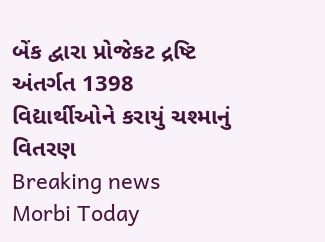બેંક દ્વારા પ્રોજેકટ દ્રષ્ટિ અંતર્ગત 1398 વિદ્યાર્થીઓને કરાયું ચશ્માનું વિતરણ
Breaking news
Morbi Today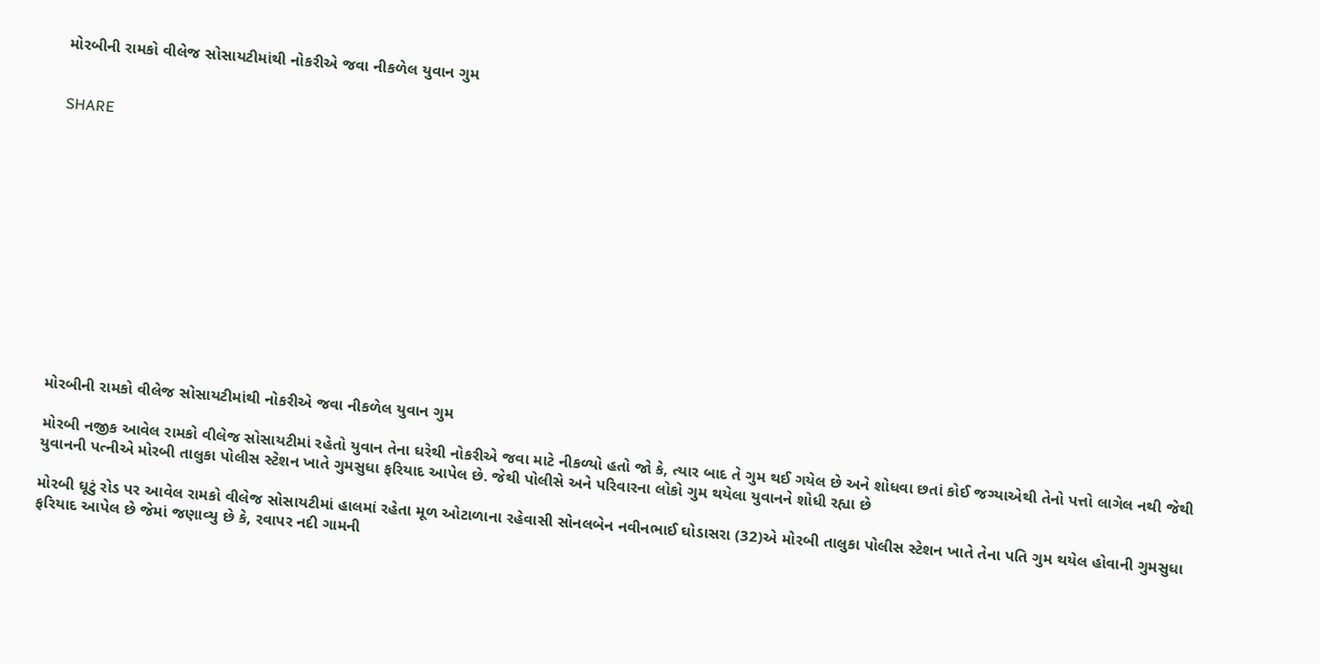મોરબીની રામકો વીલેજ સોસાયટીમાંથી નોકરીએ જવા નીકળેલ યુવાન ગુમ


SHARE













મોરબીની રામકો વીલેજ સોસાયટીમાંથી નોકરીએ જવા નીકળેલ યુવાન ગુમ

મોરબી નજીક આવેલ રામકો વીલેજ સોસાયટીમાં રહેતો યુવાન તેના ઘરેથી નોકરીએ જવા માટે નીકળ્યો હતો જો કે, ત્યાર બાદ તે ગુમ થઈ ગયેલ છે અને શોધવા છતાં કોઈ જગ્યાએથી તેનો પત્તો લાગેલ નથી જેથી યુવાનની પત્નીએ મોરબી તાલુકા પોલીસ સ્ટેશન ખાતે ગુમસુધા ફરિયાદ આપેલ છે. જેથી પોલીસે અને પરિવારના લોકો ગુમ થયેલા યુવાનને શોધી રહ્યા છે

મોરબી ઘૂટું રોડ પર આવેલ રામકો વીલેજ સોસાયટીમાં હાલમાં રહેતા મૂળ ઓટાળાના રહેવાસી સોનલબેન નવીનભાઈ ઘોડાસરા (32)એ મોરબી તાલુકા પોલીસ સ્ટેશન ખાતે તેના પતિ ગુમ થયેલ હોવાની ગુમસુધા ફરિયાદ આપેલ છે જેમાં જણાવ્યુ છે કે, રવાપર નદી ગામની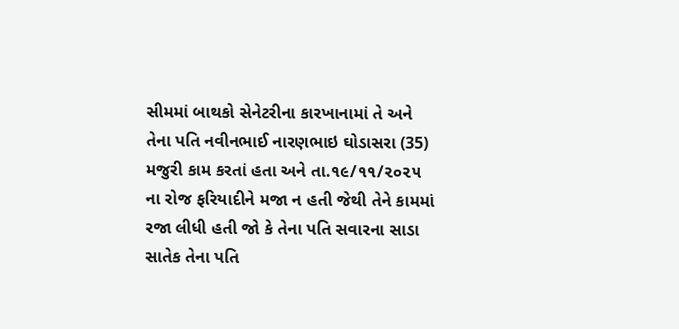સીમમાં બાથકો સેનેટરીના કારખાનામાં તે અને તેના પતિ નવીનભાઈ નારણભાઇ ઘોડાસરા (35) મજુરી કામ કરતાં હતા અને તા.૧૯/૧૧/૨૦૨૫ ના રોજ ફરિયાદીને મજા ન હતી જેથી તેને કામમાં રજા લીધી હતી જો કે તેના પતિ સવારના સાડા સાતેક તેના પતિ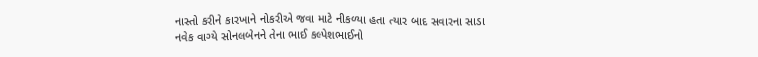નાસ્તો કરીને કારખાને નોકરીએ જવા માટે નીકળ્યા હતા ત્યાર બાદ સવારના સાડા નવેક વાગ્યે સોનલબેનને તેના ભાઈ કલ્પેશભાઈનો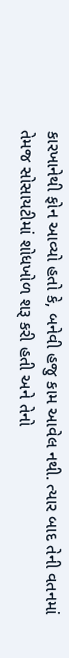કારખાનેથી ફોન આવ્યો હતો કે, બનેવી હજુ કામ આવેલ નથી. ત્યાર બાદ તેની વતનમાં તેમજ સોસાયટીમાં શોધખોળ શરૂ કરી હતી અને તેનો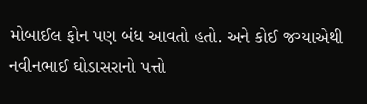મોબાઈલ ફોન પણ બંધ આવતો હતો. અને કોઈ જગ્યાએથી નવીનભાઈ ઘોડાસરાનો પત્તો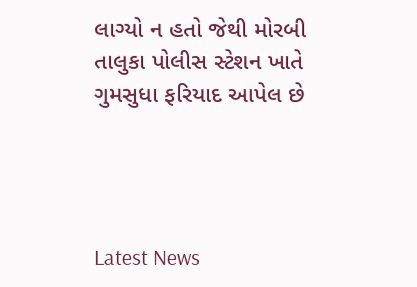લાગ્યો ન હતો જેથી મોરબી તાલુકા પોલીસ સ્ટેશન ખાતે ગુમસુધા ફરિયાદ આપેલ છે




Latest News